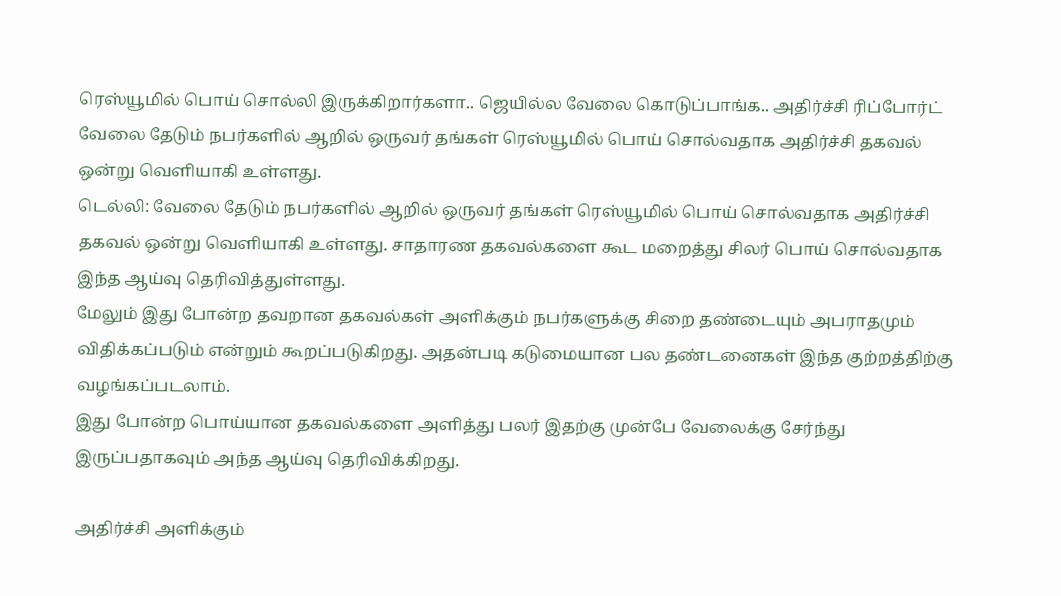ரெஸ்யூமில் பொய் சொல்லி இருக்கிறார்களா.. ஜெயில்ல வேலை கொடுப்பாங்க.. அதிர்ச்சி ரிப்போர்ட்
வேலை தேடும் நபர்களில் ஆறில் ஒருவர் தங்கள் ரெஸ்யூமில் பொய் சொல்வதாக அதிர்ச்சி தகவல் ஒன்று வெளியாகி உள்ளது.
டெல்லி: வேலை தேடும் நபர்களில் ஆறில் ஒருவர் தங்கள் ரெஸ்யூமில் பொய் சொல்வதாக அதிர்ச்சி தகவல் ஒன்று வெளியாகி உள்ளது. சாதாரண தகவல்களை கூட மறைத்து சிலர் பொய் சொல்வதாக இந்த ஆய்வு தெரிவித்துள்ளது.
மேலும் இது போன்ற தவறான தகவல்கள் அளிக்கும் நபர்களுக்கு சிறை தண்டையும் அபராதமும் விதிக்கப்படும் என்றும் கூறப்படுகிறது. அதன்படி கடுமையான பல தண்டனைகள் இந்த குற்றத்திற்கு வழங்கப்படலாம்.
இது போன்ற பொய்யான தகவல்களை அளித்து பலர் இதற்கு முன்பே வேலைக்கு சேர்ந்து இருப்பதாகவும் அந்த ஆய்வு தெரிவிக்கிறது.

அதிர்ச்சி அளிக்கும்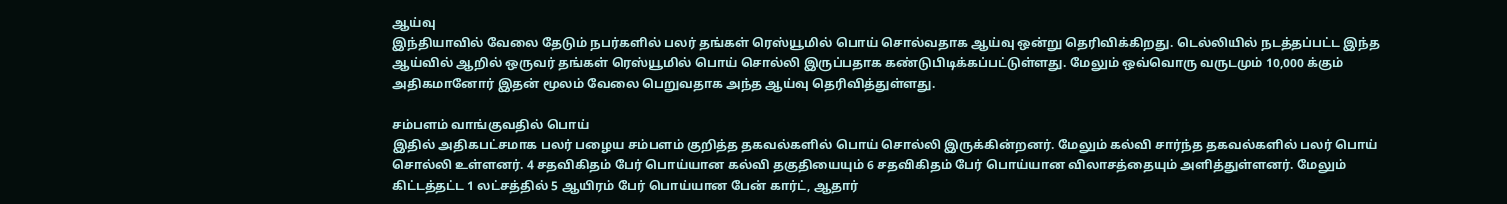ஆய்வு
இந்தியாவில் வேலை தேடும் நபர்களில் பலர் தங்கள் ரெஸ்யூமில் பொய் சொல்வதாக ஆய்வு ஒன்று தெரிவிக்கிறது. டெல்லியில் நடத்தப்பட்ட இந்த ஆய்வில் ஆறில் ஒருவர் தங்கள் ரெஸ்யூமில் பொய் சொல்லி இருப்பதாக கண்டுபிடிக்கப்பட்டுள்ளது. மேலும் ஒவ்வொரு வருடமும் 10,000 க்கும் அதிகமானோர் இதன் மூலம் வேலை பெறுவதாக அந்த ஆய்வு தெரிவித்துள்ளது.

சம்பளம் வாங்குவதில் பொய்
இதில் அதிகபட்சமாக பலர் பழைய சம்பளம் குறித்த தகவல்களில் பொய் சொல்லி இருக்கின்றனர். மேலும் கல்வி சார்ந்த தகவல்களில் பலர் பொய் சொல்லி உள்ளனர். 4 சதவிகிதம் பேர் பொய்யான கல்வி தகுதியையும் 6 சதவிகிதம் பேர் பொய்யான விலாசத்தையும் அளித்துள்ளனர். மேலும் கிட்டத்தட்ட 1 லட்சத்தில் 5 ஆயிரம் பேர் பொய்யான பேன் கார்ட், ஆதார்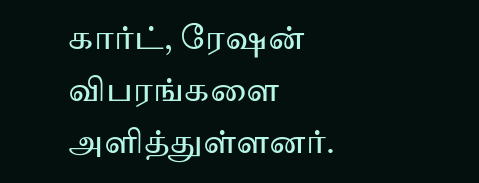கார்ட், ரேஷன் விபரங்களை அளித்துள்ளனர்.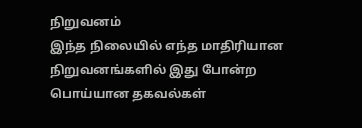நிறுவனம்
இந்த நிலையில் எந்த மாதிரியான நிறுவனங்களில் இது போன்ற பொய்யான தகவல்கள்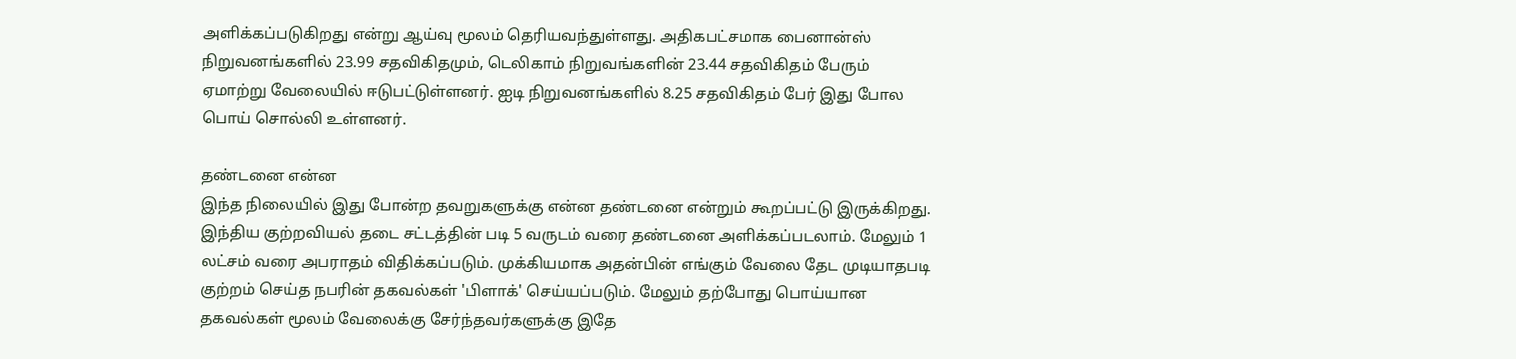அளிக்கப்படுகிறது என்று ஆய்வு மூலம் தெரியவந்துள்ளது. அதிகபட்சமாக பைனான்ஸ் நிறுவனங்களில் 23.99 சதவிகிதமும், டெலிகாம் நிறுவங்களின் 23.44 சதவிகிதம் பேரும் ஏமாற்று வேலையில் ஈடுபட்டுள்ளனர். ஐடி நிறுவனங்களில் 8.25 சதவிகிதம் பேர் இது போல பொய் சொல்லி உள்ளனர்.

தண்டனை என்ன
இந்த நிலையில் இது போன்ற தவறுகளுக்கு என்ன தண்டனை என்றும் கூறப்பட்டு இருக்கிறது. இந்திய குற்றவியல் தடை சட்டத்தின் படி 5 வருடம் வரை தண்டனை அளிக்கப்படலாம். மேலும் 1 லட்சம் வரை அபராதம் விதிக்கப்படும். முக்கியமாக அதன்பின் எங்கும் வேலை தேட முடியாதபடி குற்றம் செய்த நபரின் தகவல்கள் 'பிளாக்' செய்யப்படும். மேலும் தற்போது பொய்யான தகவல்கள் மூலம் வேலைக்கு சேர்ந்தவர்களுக்கு இதே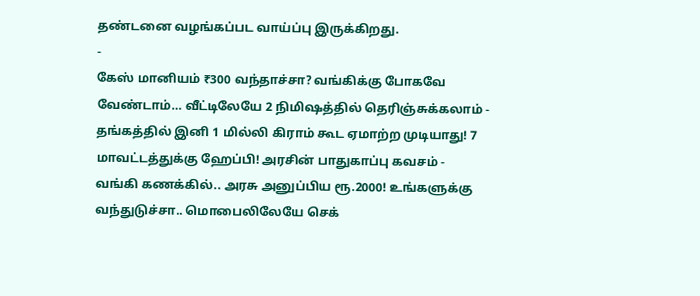தண்டனை வழங்கப்பட வாய்ப்பு இருக்கிறது.
-
கேஸ் மானியம் ₹300 வந்தாச்சா? வங்கிக்கு போகவே வேண்டாம்… வீட்டிலேயே 2 நிமிஷத்தில் தெரிஞ்சுக்கலாம் -
தங்கத்தில் இனி 1 மில்லி கிராம் கூட ஏமாற்ற முடியாது! 7 மாவட்டத்துக்கு ஹேப்பி! அரசின் பாதுகாப்பு கவசம் -
வங்கி கணக்கில்.. அரசு அனுப்பிய ரூ.2000! உங்களுக்கு வந்துடுச்சா.. மொபைலிலேயே செக்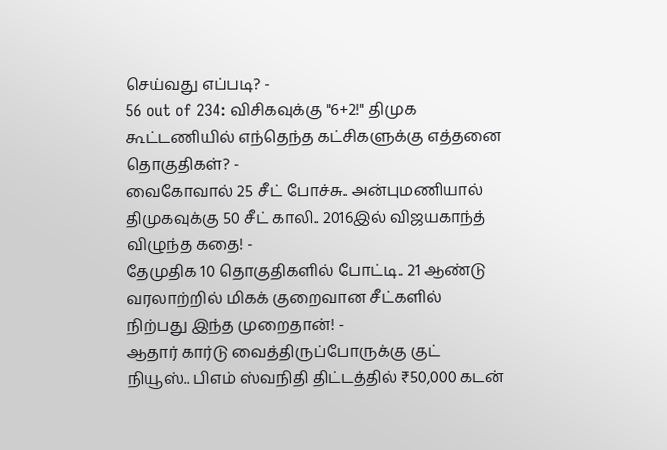செய்வது எப்படி? -
56 out of 234: விசிகவுக்கு "6+2!" திமுக கூட்டணியில் எந்தெந்த கட்சிகளுக்கு எத்தனை தொகுதிகள்? -
வைகோவால் 25 சீட் போச்சு.. அன்புமணியால் திமுகவுக்கு 50 சீட் காலி.. 2016இல் விஜயகாந்த் விழுந்த கதை! -
தேமுதிக 10 தொகுதிகளில் போட்டி.. 21 ஆண்டு வரலாற்றில் மிகக் குறைவான சீட்களில் நிற்பது இந்த முறைதான்! -
ஆதார் கார்டு வைத்திருப்போருக்கு குட் நியூஸ்.. பிஎம் ஸ்வநிதி திட்டத்தில் ₹50,000 கடன்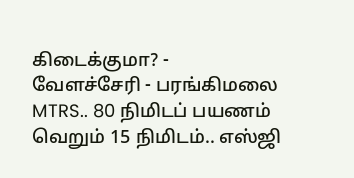கிடைக்குமா? -
வேளச்சேரி - பரங்கிமலை MTRS.. 80 நிமிடப் பயணம் வெறும் 15 நிமிடம்.. எஸ்ஜி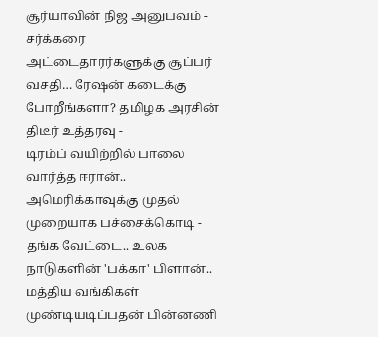சூர்யாவின் நிஜ அனுபவம் -
சர்க்கரை அட்டைதாரர்களுக்கு சூப்பர் வசதி… ரேஷன் கடைக்கு போறீங்களா? தமிழக அரசின் திடீர் உத்தரவு -
டிரம்ப் வயிற்றில் பாலை வார்த்த ஈரான்.. அமெரிக்காவுக்கு முதல் முறையாக பச்சைக்கொடி -
தங்க வேட்டை.. உலக நாடுகளின் 'பக்கா' பிளான்.. மத்திய வங்கிகள் முண்டியடிப்பதன் பின்னணி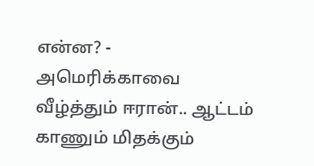என்ன? -
அமெரிக்காவை வீழ்த்தும் ஈரான்.. ஆட்டம் காணும் மிதக்கும்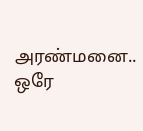அரண்மனை.. ஒரே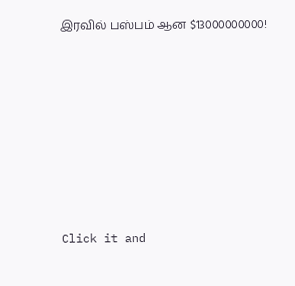இரவில் பஸ்பம் ஆன $13000000000!












Click it and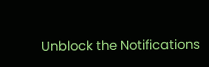Unblock the Notifications